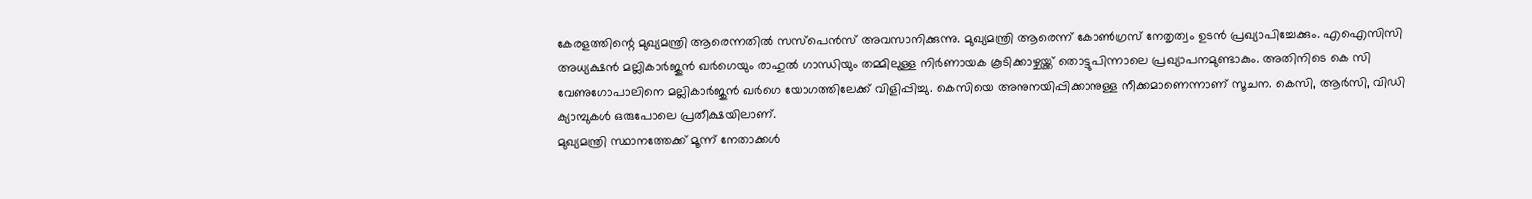കേരളത്തിന്റെ മുഖ്യമന്ത്രി ആരെന്നതിൽ സസ്പെൻസ് അവസാനിക്കുന്നു. മുഖ്യമന്ത്രി ആരെന്ന് കോൺഗ്രസ് നേതൃത്വം ഉടൻ പ്രഖ്യാപിച്ചേക്കും. എഐസിസി അധ്യക്ഷൻ മല്ലികാർജുൻ ഖർഗെയും രാഹുൽ ഗാന്ധിയും തമ്മിലുള്ള നിർണായക കൂടിക്കാഴ്ചയ്ക്ക് തൊട്ടുപിന്നാലെ പ്രഖ്യാപനമുണ്ടാകും. അതിനിടെ കെ സി വേണുഗോപാലിനെ മല്ലികാർജുൻ ഖർഗെ യോഗത്തിലേക്ക് വിളിപ്പിച്ചു. കെസിയെ അനുനയിപ്പിക്കാനുള്ള നീക്കമാണെന്നാണ് സൂചന. കെസി, ആർസി, വിഡി ക്യാമ്പുകൾ ഒരുപോലെ പ്രതീക്ഷയിലാണ്.
മുഖ്യമന്ത്രി സ്ഥാനത്തേക്ക് മൂന്ന് നേതാക്കൾ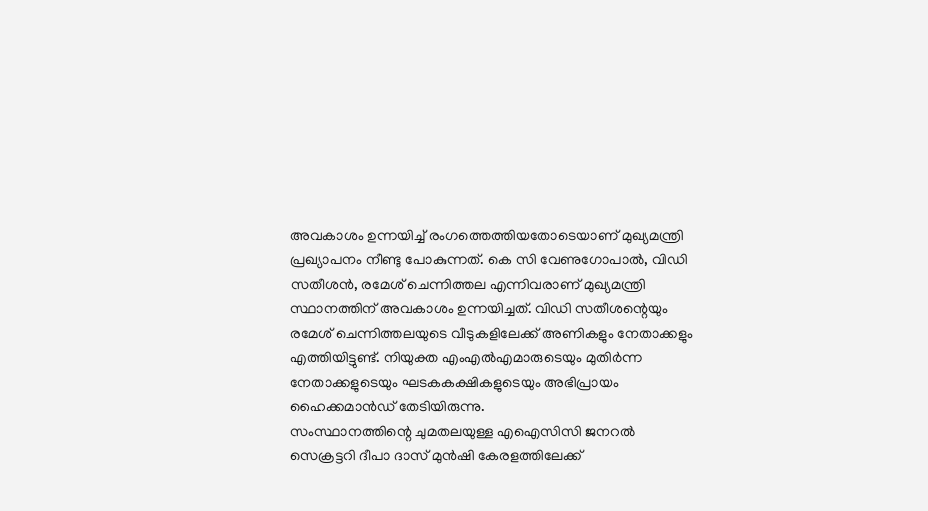അവകാശം ഉന്നയിച്ച് രംഗത്തെത്തിയതോടെയാണ് മുഖ്യമന്ത്രി പ്രഖ്യാപനം നീണ്ടു പോകുന്നത്. കെ സി വേണുഗോപാൽ, വിഡി സതീശൻ, രമേശ് ചെന്നിത്തല എന്നിവരാണ് മുഖ്യമന്ത്രി സ്ഥാനത്തിന് അവകാശം ഉന്നയിച്ചത്. വിഡി സതീശന്റെയും രമേശ് ചെന്നിത്തലയുടെ വീടുകളിലേക്ക് അണികളും നേതാക്കളും എത്തിയിട്ടുണ്ട്. നിയുക്ത എംഎൽഎമാരുടെയും മുതിർന്ന നേതാക്കളുടെയും ഘടകകക്ഷികളുടെയും അഭിപ്രായം ഹൈക്കമാൻഡ് തേടിയിരുന്നു.
സംസ്ഥാനത്തിന്റെ ചുമതലയുള്ള എഐസിസി ജനറൽ സെക്രട്ടറി ദീപാ ദാസ് മുൻഷി കേരളത്തിലേക്ക്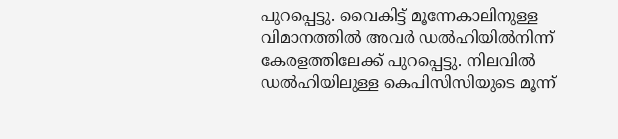പുറപ്പെട്ടു. വൈകിട്ട് മൂന്നേകാലിനുള്ള വിമാനത്തിൽ അവർ ഡൽഹിയിൽനിന്ന് കേരളത്തിലേക്ക് പുറപ്പെട്ടു. നിലവിൽ ഡൽഹിയിലുള്ള കെപിസിസിയുടെ മൂന്ന്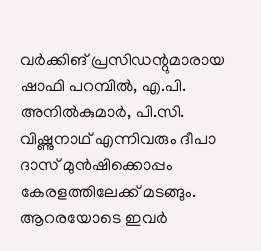വർക്കിങ് പ്രസിഡന്റുമാരായ ഷാഫി പറമ്പിൽ, എ.പി. അനിൽകുമാർ, പി.സി. വിഷ്ണുനാഥ് എന്നിവരും ദീപാ ദാസ് മുൻഷിക്കൊപ്പം കേരളത്തിലേക്ക് മടങ്ങും. ആറരയോടെ ഇവർ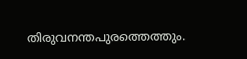തിരുവനന്തപുരത്തെത്തും.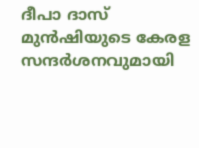ദീപാ ദാസ് മുൻഷിയുടെ കേരള സന്ദർശനവുമായി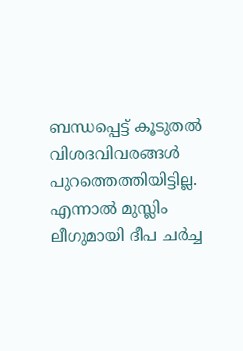ബന്ധപ്പെട്ട് കൂടുതൽ വിശദവിവരങ്ങൾ പുറത്തെത്തിയിട്ടില്ല. എന്നാൽ മുസ്ലിം ലീഗുമായി ദീപ ചർച്ച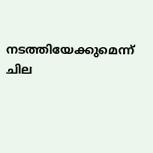നടത്തിയേക്കുമെന്ന് ചില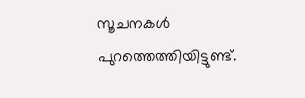സൂചനകൾ പുറത്തെത്തിയിട്ടുണ്ട്.